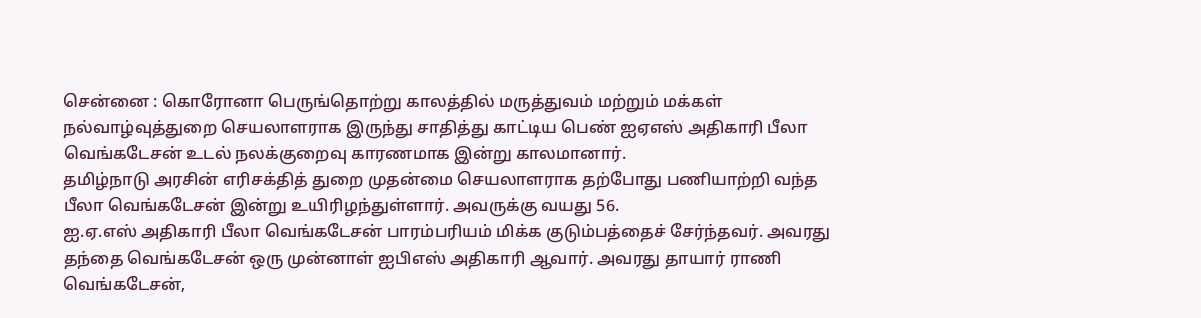சென்னை : கொரோனா பெருங்தொற்று காலத்தில் மருத்துவம் மற்றும் மக்கள் நல்வாழ்வுத்துறை செயலாளராக இருந்து சாதித்து காட்டிய பெண் ஐஏஎஸ் அதிகாரி பீலா வெங்கடேசன் உடல் நலக்குறைவு காரணமாக இன்று காலமானார்.
தமிழ்நாடு அரசின் எரிசக்தித் துறை முதன்மை செயலாளராக தற்போது பணியாற்றி வந்த பீலா வெங்கடேசன் இன்று உயிரிழந்துள்ளார். அவருக்கு வயது 56.
ஐ.ஏ.எஸ் அதிகாரி பீலா வெங்கடேசன் பாரம்பரியம் மிக்க குடும்பத்தைச் சேர்ந்தவர். அவரது தந்தை வெங்கடேசன் ஒரு முன்னாள் ஐபிஎஸ் அதிகாரி ஆவார். அவரது தாயார் ராணி வெங்கடேசன்,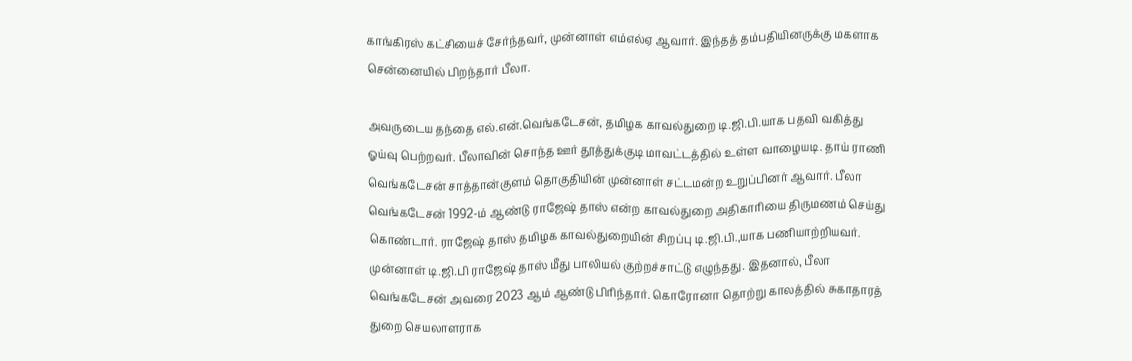காங்கிரஸ் கட்சியைச் சேர்ந்தவர், முன்னாள் எம்எல்ஏ ஆவார். இந்தத் தம்பதியினருக்கு மகளாக சென்னையில் பிறந்தார் பீலா.

அவருடைய தந்தை எல்.என்.வெங்கடேசன், தமிழக காவல்துறை டி.ஜி.பி.யாக பதவி வகித்து ஓய்வு பெற்றவர். பீலாவின் சொந்த ஊர் தூத்துக்குடி மாவட்டத்தில் உள்ள வாழையடி. தாய் ராணி வெங்கடேசன் சாத்தான்குளம் தொகுதியின் முன்னாள் சட்டமன்ற உறுப்பினர் ஆவார். பீலா வெங்கடேசன் 1992-ம் ஆண்டு ராஜேஷ் தாஸ் என்ற காவல்துறை அதிகாரியை திருமணம் செய்து கொண்டார். ராஜேஷ் தாஸ் தமிழக காவல்துறையின் சிறப்பு டி.ஜி.பி.,யாக பணியாற்றியவர்.
முன்னாள் டி.ஜி.பி ராஜேஷ் தாஸ் மீது பாலியல் குற்றச்சாட்டு எழுந்தது. இதனால், பீலா வெங்கடேசன் அவரை 2023 ஆம் ஆண்டு பிரிந்தார். கொரோனா தொற்று காலத்தில் சுகாதாரத் துறை செயலாளராக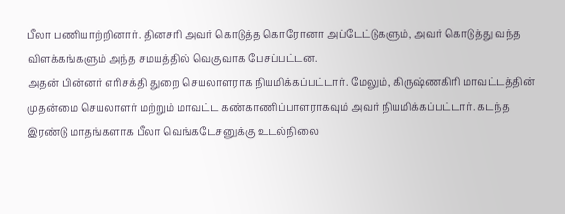பீலா பணியாற்றினார். தினசரி அவர் கொடுத்த கொரோனா அப்டேட்டுகளும், அவர் கொடுத்து வந்த விளக்கங்களும் அந்த சமயத்தில் வெகுவாக பேசப்பட்டன.
அதன் பின்னர் எரிசக்தி துறை செயலாளராக நியமிக்கப்பட்டார். மேலும், கிருஷ்ணகிரி மாவட்டத்தின் முதன்மை செயலாளர் மற்றும் மாவட்ட கண்காணிப்பாளராகவும் அவர் நியமிக்கப்பட்டார். கடந்த இரண்டு மாதங்களாக பீலா வெங்கடேசனுக்கு உடல்நிலை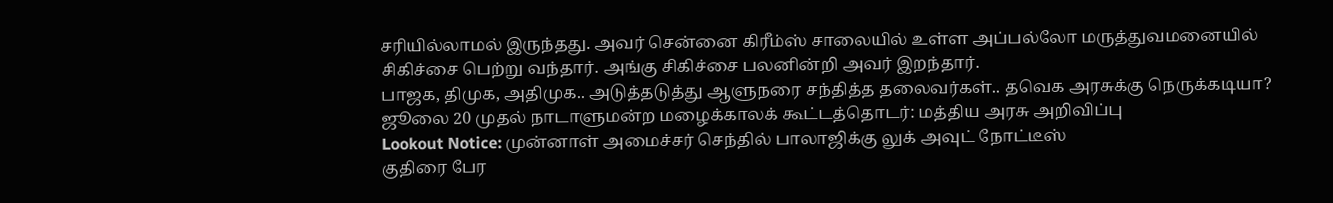சரியில்லாமல் இருந்தது. அவர் சென்னை கிரீம்ஸ் சாலையில் உள்ள அப்பல்லோ மருத்துவமனையில் சிகிச்சை பெற்று வந்தார். அங்கு சிகிச்சை பலனின்றி அவர் இறந்தார்.
பாஜக, திமுக, அதிமுக.. அடுத்தடுத்து ஆளுநரை சந்தித்த தலைவர்கள்.. தவெக அரசுக்கு நெருக்கடியா?
ஜூலை 20 முதல் நாடாளுமன்ற மழைக்காலக் கூட்டத்தொடர்: மத்திய அரசு அறிவிப்பு
Lookout Notice: முன்னாள் அமைச்சர் செந்தில் பாலாஜிக்கு லுக் அவுட் நோட்டீஸ்
குதிரை பேர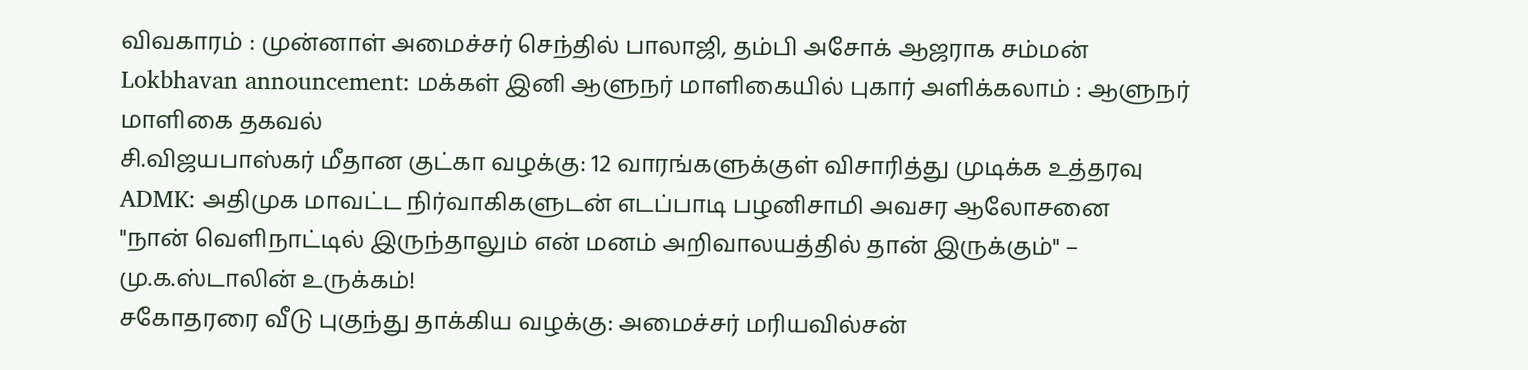விவகாரம் : முன்னாள் அமைச்சர் செந்தில் பாலாஜி, தம்பி அசோக் ஆஜராக சம்மன்
Lokbhavan announcement: மக்கள் இனி ஆளுநர் மாளிகையில் புகார் அளிக்கலாம் : ஆளுநர் மாளிகை தகவல்
சி.விஜயபாஸ்கர் மீதான குட்கா வழக்கு: 12 வாரங்களுக்குள் விசாரித்து முடிக்க உத்தரவு
ADMK: அதிமுக மாவட்ட நிர்வாகிகளுடன் எடப்பாடி பழனிசாமி அவசர ஆலோசனை
"நான் வெளிநாட்டில் இருந்தாலும் என் மனம் அறிவாலயத்தில் தான் இருக்கும்" – மு.க.ஸ்டாலின் உருக்கம்!
சகோதரரை வீடு புகுந்து தாக்கிய வழக்கு: அமைச்சர் மரியவில்சன்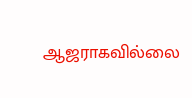ஆஜராகவில்லை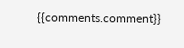{{comments.comment}}